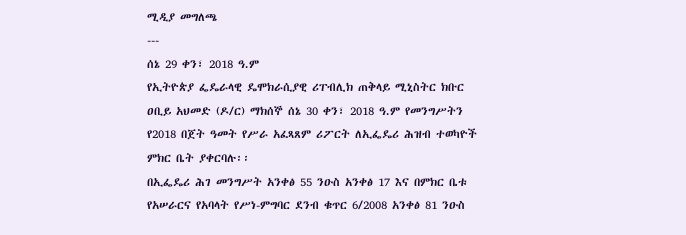ሚዲያ መግለጫ
---
ሰኔ 29 ቀን፣ 2018 ዓ.ም
የኢትዮጵያ ፌዴራላዊ ዴሞክራሲያዊ ሪፐብሊክ ጠቅላይ ሚኒስትር ክቡር ዐቢይ አህመድ (ዶ/ር) ማክሰኞ ሰኔ 30 ቀን፣ 2018 ዓ.ም የመንግሥትን የ2018 በጀት ዓመት የሥራ አፈጻጸም ሪፖርት ለኢፌዴሪ ሕዝብ ተወካዮች ምክር ቤት ያቀርባሉ፡፡
በኢፌዴሪ ሕገ መንግሥት አንቀፅ 55 ንዑስ አንቀፅ 17 እና በምክር ቤቱ የአሠራርና የአባላት የሥነ-ምግባር ደንብ ቁጥር 6/2008 አንቀፅ 81 ንዑስ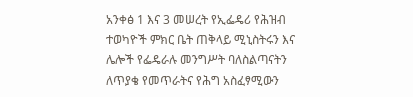አንቀፅ 1 እና 3 መሠረት የኢፌዴሪ የሕዝብ ተወካዮች ምክር ቤት ጠቅላይ ሚኒስትሩን እና ሌሎች የፌዴራሉ መንግሥት ባለስልጣናትን ለጥያቄ የመጥራትና የሕግ አስፈፃሚውን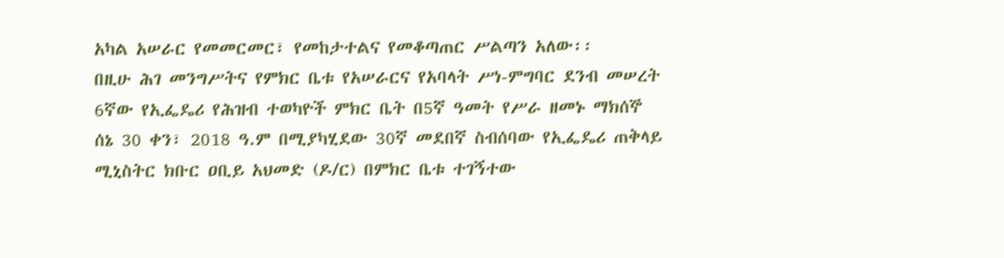አካል አሠራር የመመርመር፣ የመከታተልና የመቆጣጠር ሥልጣን አለው፡፡
በዚሁ ሕገ መንግሥትና የምክር ቤቱ የአሠራርና የአባላት ሥነ-ምግባር ደንብ መሠረት 6ኛው የኢፌዴሪ የሕዝብ ተወካዮች ምክር ቤት በ5ኛ ዓመት የሥራ ዘመኑ ማክሰኞ ሰኔ 30 ቀን፣ 2018 ዓ.ም በሚያካሂደው 30ኛ መደበኛ ስብሰባው የኢፌዴሪ ጠቅላይ ሚኒስትር ክቡር ዐቢይ አህመድ (ዶ/ር) በምክር ቤቱ ተገኝተው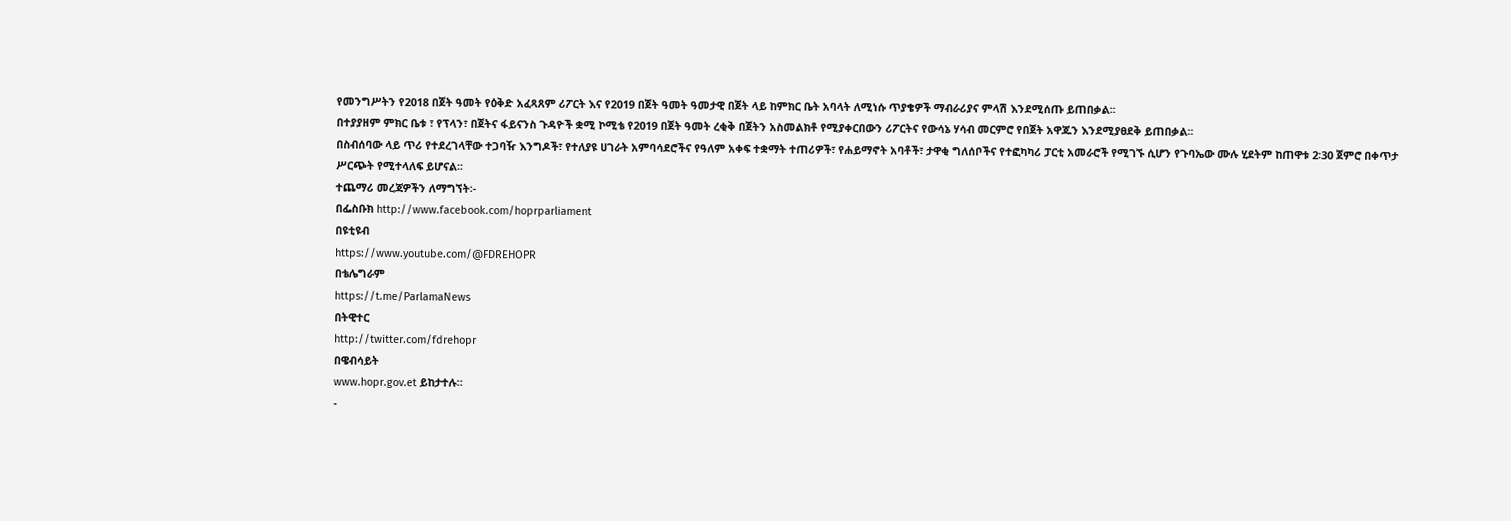የመንግሥትን የ2018 በጀት ዓመት የዕቅድ አፈጻጸም ሪፖርት እና የ2019 በጀት ዓመት ዓመታዊ በጀት ላይ ከምክር ቤት አባላት ለሚነሱ ጥያቄዎች ማብራሪያና ምላሽ እንደሚሰጡ ይጠበቃል፡፡
በተያያዘም ምክር ቤቱ ፣ የፕላን፣ በጀትና ፋይናንስ ጉዳዮች ቋሚ ኮሚቴ የ2019 በጀት ዓመት ረቂቅ በጀትን አስመልክቶ የሚያቀርበውን ሪፖርትና የውሳኔ ሃሳብ መርምሮ የበጀት አዋጁን እንደሚያፀደቅ ይጠበቃል፡፡
በስብሰባው ላይ ጥሪ የተደረገላቸው ተጋባዥ እንግዶች፣ የተለያዩ ሀገራት አምባሳደሮችና የዓለም አቀፍ ተቋማት ተጠሪዎች፣ የሐይማኖት አባቶች፣ ታዋቂ ግለሰቦችና የተፎካካሪ ፓርቲ አመራሮች የሚገኙ ሲሆን የጉባኤው ሙሉ ሂደትም ከጠዋቱ 2፡30 ጀምሮ በቀጥታ ሥርጭት የሚተላለፍ ይሆናል፡፡
ተጨማሪ መረጃዎችን ለማግኘት፡-
በፌስቡክ http://www.facebook.com/hoprparliament
በዩቲዩብ
https://www.youtube.com/@FDREHOPR
በቴሌግራም
https://t.me/ParlamaNews
በትዊተር
http://twitter.com/fdrehopr
በዌብሳይት
www.hopr.gov.et ይከታተሉ።
-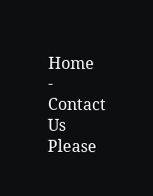Home
-
Contact Us
Please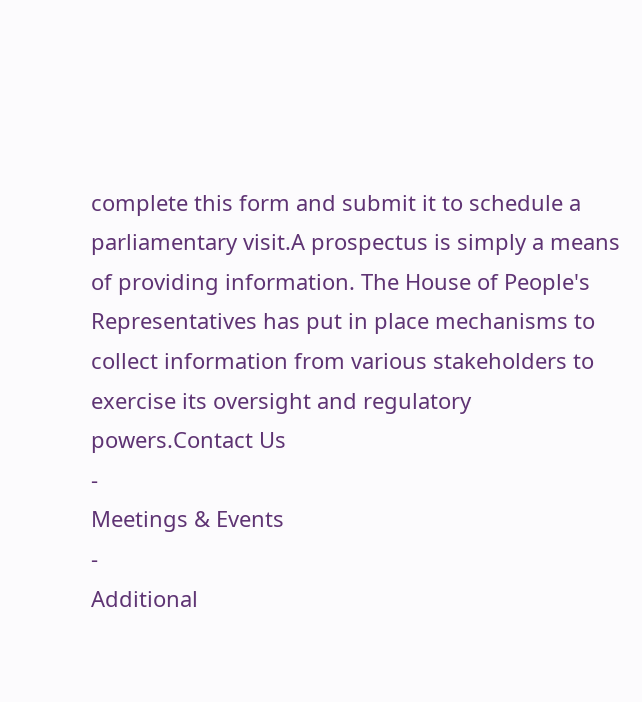complete this form and submit it to schedule a parliamentary visit.A prospectus is simply a means of providing information. The House of People's Representatives has put in place mechanisms to collect information from various stakeholders to exercise its oversight and regulatory powers.Contact Us
-
Meetings & Events
-
Additional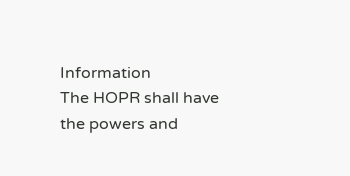Information
The HOPR shall have the powers and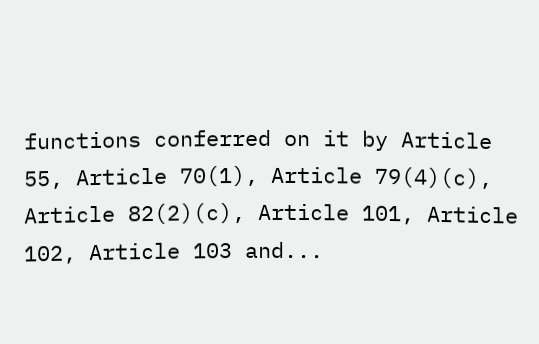functions conferred on it by Article 55, Article 70(1), Article 79(4)(c), Article 82(2)(c), Article 101, Article 102, Article 103 and...